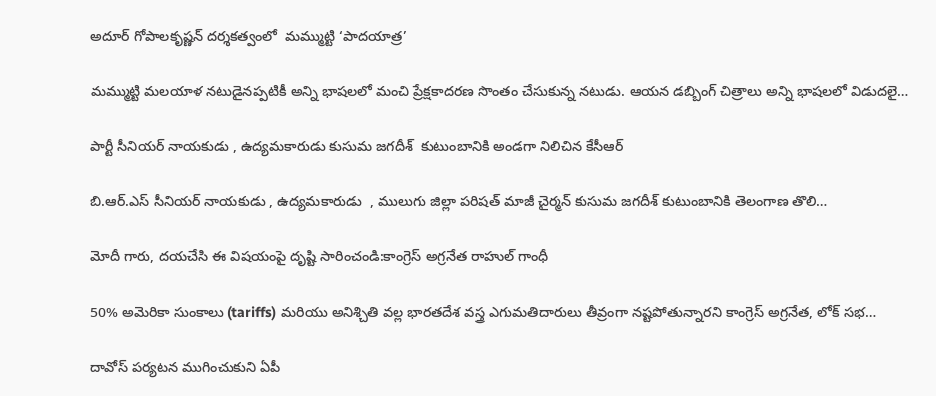అదూర్ గోపాలకృష్ణన్ దర్శకత్వంలో  మమ్ముట్టి ‘పాదయాత్ర’

మమ్ముట్టి మలయాళ నటుడైనప్పటికీ అన్ని భాషలలో మంచి ప్రేక్షకాదరణ సొంతం చేసుకున్న నటుడు. ఆయన డబ్బింగ్ చిత్రాలు అన్ని భాషలలో విడుదలై…

పార్టీ సీనియర్ నాయకుడు , ఉద్యమకారుడు కుసుమ జగదీశ్  కుటుంబానికి అండగా నిలిచిన కేసీఆర్

బి.ఆర్.ఎస్ సీనియర్ నాయకుడు , ఉద్యమకారుడు  , ములుగు జిల్లా పరిషత్ మాజీ చైర్మన్ కుసుమ జగదీశ్ కుటుంబానికి తెలంగాణ తొలి…

మోదీ గారు, దయచేసి ఈ విషయంపై దృష్టి సారించండి:కాంగ్రెస్ అగ్రనేత రాహుల్ గాంధీ

50% అమెరికా సుంకాలు (tariffs) మరియు అనిశ్చితి వల్ల భారతదేశ వస్త్ర ఎగుమతిదారులు తీవ్రంగా నష్టపోతున్నారని కాంగ్రెస్ అగ్రనేత, లోక్ సభ…

దావోస్ పర్యటన ముగించుకుని ఏపీ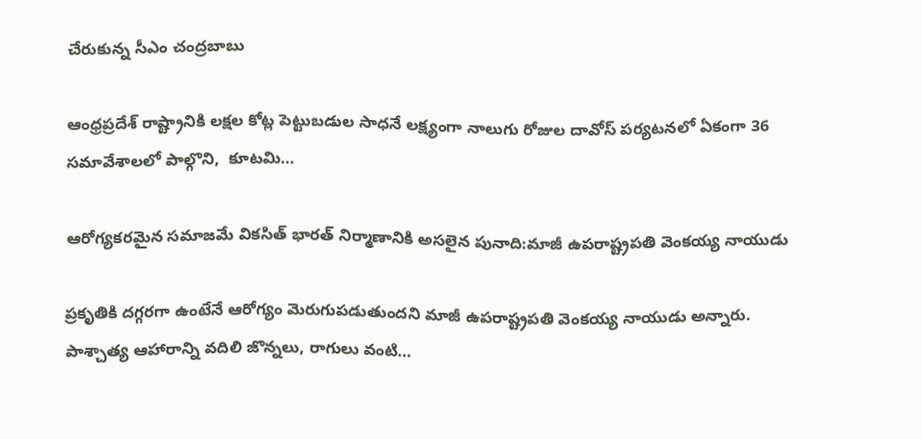చేరుకున్న సీఎం చంద్రబాబు

ఆంధ్రప్రదేశ్ రాష్ట్రానికి లక్షల కోట్ల పెట్టుబడుల సాధనే లక్ష్యంగా నాలుగు రోజుల దావోస్ పర్యటనలో ఏకంగా 36 సమావేశాలలో పాల్గొని,  కూటమి…

ఆరోగ్యకరమైన సమాజమే వికసిత్ భారత్ నిర్మాణానికి అసలైన పునాది:మాజీ ఉపరాష్ట్రపతి వెంకయ్య నాయుడు

ప్రకృతికి దగ్గరగా ఉంటేనే ఆరోగ్యం మెరుగుపడుతుందని మాజీ ఉపరాష్ట్రపతి వెంకయ్య నాయుడు అన్నారు. పాశ్చాత్య ఆహారాన్ని వదిలి జొన్నలు, రాగులు వంటి…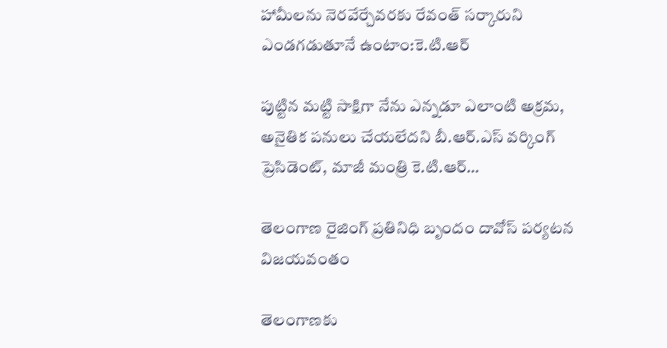హామీలను నెరవేర్చేవరకు రేవంత్ సర్కారుని ఎండగడుతూనే ఉంటాం:కె.టి.ఆర్

పుట్టిన మట్టి సాక్షిగా నేను ఎన్నడూ ఎలాంటి అక్రమ, అనైతిక పనులు చేయలేదని బీ.ఆర్.ఎస్ వర్కింగ్ ప్రెసిడెంట్, మాజీ మంత్రి కె.టి.ఆర్…

తెలంగాణ రైజింగ్ ప్రతినిధి బృందం దావోస్ పర్యటన విజయవంతం

తెలంగాణకు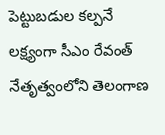పెట్టుబడుల కల్పనే లక్ష్యంగా సీఎం రేవంత్  నేతృత్వంలోని తెలంగాణ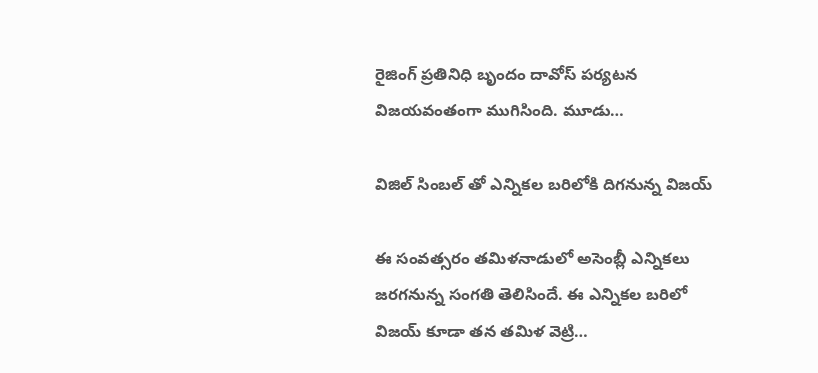రైజింగ్ ప్రతినిధి బృందం దావోస్ పర్యటన విజయవంతంగా ముగిసింది. మూడు…

విజిల్ సింబల్ తో ఎన్నికల బరిలోకి దిగనున్న విజయ్

ఈ సంవత్సరం తమిళనాడులో అసెంబ్లీ ఎన్నికలు జరగనున్న సంగతి తెలిసిందే. ఈ ఎన్నికల బరిలో విజయ్ కూడా తన తమిళ వెట్రి…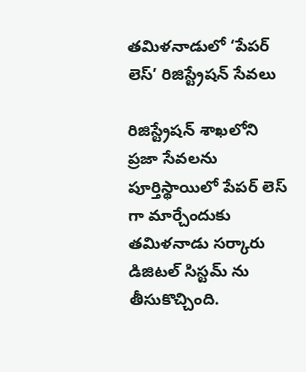తమిళనాడులో ‘పేపర్ లెస్’ రిజిస్ట్రేషన్ సేవలు

రిజిస్ట్రేషన్ శాఖలోని ప్రజా సేవలను పూర్తిస్థాయిలో పేపర్ లెస్ గా మార్చేందుకు తమిళనాడు సర్కారు డిజిటల్ సిస్టమ్ ను తీసుకొచ్చింది.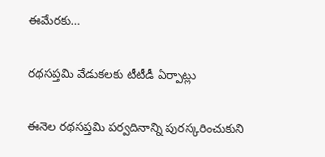ఈమేరకు…

రథసప్తమి వేడుకలకు టీటీడీ ఏర్పాట్లు

ఈనెల రథసప్తమి పర్వదినాన్ని పురస్కరించుకుని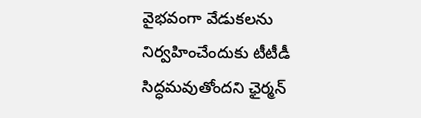వైభవంగా వేడుకలను నిర్వహించేందుకు టీటీడీ సిద్ధమవుతోందని ఛైర్మన్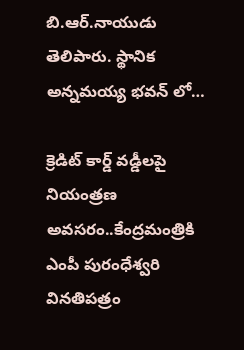బి.ఆర్.నాయుడు తెలిపారు. స్థానిక అన్నమయ్య భవన్ లో…

క్రెడిట్ కార్డ్ వడ్డీలపై నియంత్రణ అవసరం..కేంద్రమంత్రికి ఎంపీ పురంధేశ్వరి వినతిపత్రం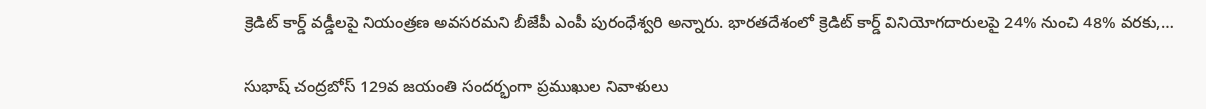క్రెడిట్ కార్డ్ వడ్డీలపై నియంత్రణ అవసరమని బీజేపీ ఎంపీ పురంధేశ్వరి అన్నారు. భారతదేశంలో క్రెడిట్ కార్డ్ వినియోగదారులపై 24% నుంచి 48% వరకు,…

సుభాష్ చంద్రబోస్ 129వ జయంతి సందర్భంగా ప్రముఖుల నివాళులు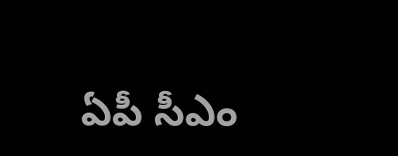ఏపీ సీఎం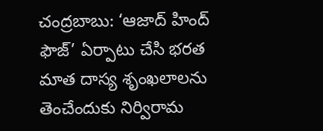చంద్రబాబు: ‘ఆజాద్ హింద్ ఫౌజ్’ ఏర్పాటు చేసి భరత మాత దాస్య శృంఖలాలను తెంచేందుకు నిర్విరామ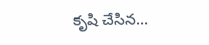కృషి చేసిన…